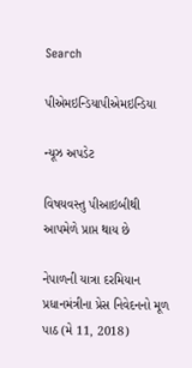Search

પીએમઇન્ડિયાપીએમઇન્ડિયા

ન્યૂઝ અપડેટ

વિષયવસ્તુ પીઆઇબીથી આપમેળે પ્રાપ્ત થાય છે

નેપાળની યાત્રા દરમિયાન પ્રધાનમંત્રીના પ્રેસ નિવેદનનો મૂળ પાઠ (મે 11, 2018)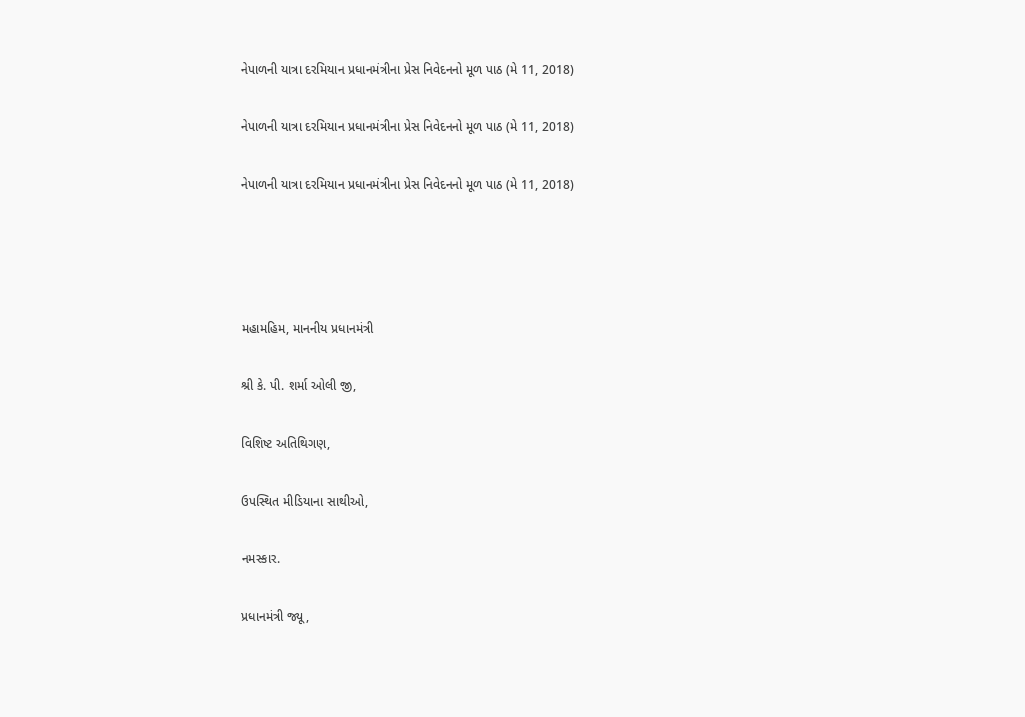નેપાળની યાત્રા દરમિયાન પ્રધાનમંત્રીના પ્રેસ નિવેદનનો મૂળ પાઠ (મે 11, 2018)

નેપાળની યાત્રા દરમિયાન પ્રધાનમંત્રીના પ્રેસ નિવેદનનો મૂળ પાઠ (મે 11, 2018)

નેપાળની યાત્રા દરમિયાન પ્રધાનમંત્રીના પ્રેસ નિવેદનનો મૂળ પાઠ (મે 11, 2018)




મહામહિમ, માનનીય પ્રધાનમંત્રી

શ્રી કે. પી. શર્મા ઓલી જી,

વિશિષ્ટ અતિથિગણ,

ઉપસ્થિત મીડિયાના સાથીઓ,

નમસ્કાર.

પ્રધાનમંત્રી જ્યૂ,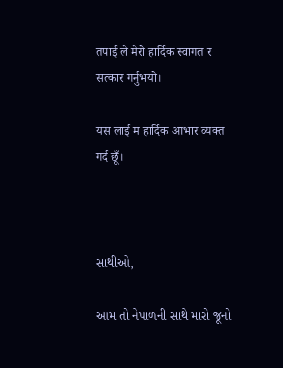तपाई ले मेरो हार्दिक स्वागत र सत्कार गर्नुभयो।

यस लाई म हार्दिक आभार व्यक्त गर्द छूँ।



સાથીઓ,

આમ તો નેપાળની સાથે મારો જૂનો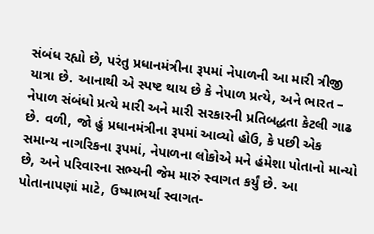સંબંધ રહ્યો છે, પરંતુ પ્રધાનમંત્રીના રૂપમાં નેપાળની આ મારી ત્રીજી યાત્રા છે. આનાથી એ સ્પષ્ટ થાય છે કે નેપાળ પ્રત્યે, અને ભારત – નેપાળ સંબંધો પ્રત્યે મારી અને મારી સરકારની પ્રતિબદ્ધતા કેટલી ગાઢ છે. વળી, જો હું પ્રધાનમંત્રીના રૂપમાં આવ્યો હોઉ, કે પછી એક સમાન્ય નાગરિકના રૂપમાં, નેપાળના લોકોએ મને હંમેશા પોતાનો માન્યો છે, અને પરિવારના સભ્યની જેમ મારું સ્વાગત કર્યું છે. આ પોતાનાપણાં માટે, ઉષ્માભર્યા સ્વાગત-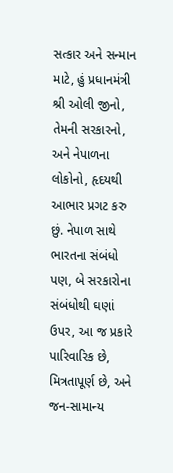સત્કાર અને સન્માન માટે, હું પ્રધાનમંત્રી શ્રી ઓલી જીનો, તેમની સરકારનો, અને નેપાળના લોકોનો, હૃદયથી આભાર પ્રગટ કરુ છું. નેપાળ સાથે ભારતના સંબંધો પણ, બે સરકારોના સંબંધોથી ઘણાં ઉપર, આ જ પ્રકારે પારિવારિક છે, મિત્રતાપૂર્ણ છે, અને જન-સામાન્ય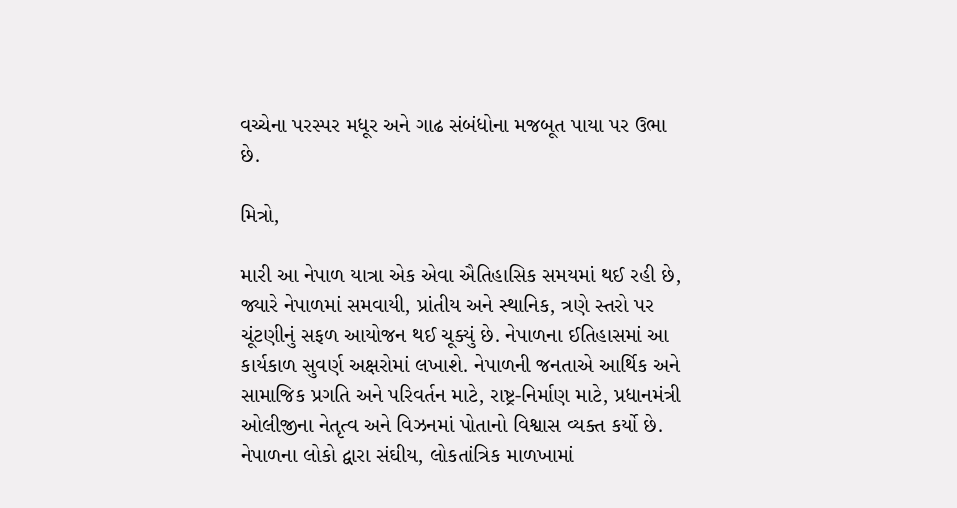વચ્ચેના પરસ્પર મધૂર અને ગાઢ સંબંધોના મજબૂત પાયા પર ઉભા છે.

મિત્રો,

મારી આ નેપાળ યાત્રા એક એવા ઐતિહાસિક સમયમાં થઈ રહી છે, જ્યારે નેપાળમાં સમવાયી, પ્રાંતીય અને સ્થાનિક, ત્રણે સ્તરો પર ચૂંટણીનું સફળ આયોજન થઈ ચૂક્યું છે. નેપાળના ઈતિહાસમાં આ કાર્યકાળ સુવર્ણ અક્ષરોમાં લખાશે. નેપાળની જનતાએ આર્થિક અને સામાજિક પ્રગતિ અને પરિવર્તન માટે, રાષ્ટ્ર-નિર્માણ માટે, પ્રધાનમંત્રી ઓલીજીના નેતૃત્વ અને વિઝનમાં પોતાનો વિશ્વાસ વ્યક્ત કર્યો છે. નેપાળના લોકો દ્વારા સંઘીય, લોકતાંત્રિક માળખામાં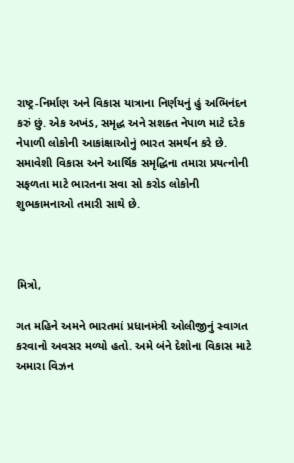રાષ્ટ્ર-નિર્માણ અને વિકાસ યાત્રાના નિર્ણયનું હું અભિનંદન કરું છું. એક અખંડ, સમૃદ્ધ અને સશક્ત નેપાળ માટે દરેક નેપાળી લોકોની આકાંક્ષાઓનું ભારત સમર્થન કરે છે. સમાવેશી વિકાસ અને આર્થિક સમૃદ્ધિના તમારા પ્રયત્નોની સફળતા માટે ભારતના સવા સો કરોડ લોકોની શુભકામનાઓ તમારી સાથે છે.



મિત્રો,

ગત મહિને અમને ભારતમાં પ્રધાનમંત્રી ઓલીજીનું સ્વાગત કરવાનો અવસર મળ્યો હતો. અમે બંને દેશોના વિકાસ માટે અમારા વિઝન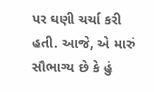પર ઘણી ચર્ચા કરી હતી. આજે, એ મારું સૌભાગ્ય છે કે હું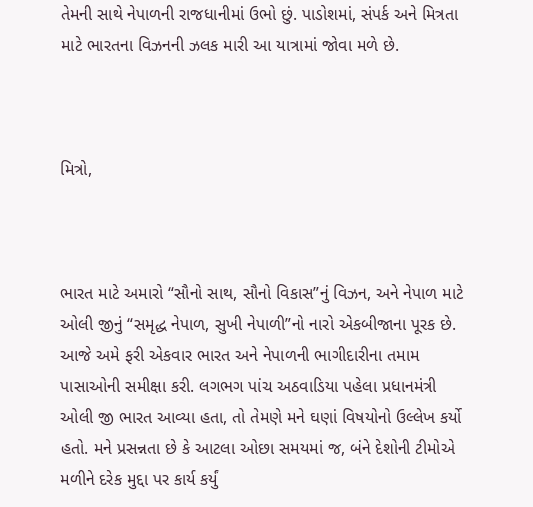તેમની સાથે નેપાળની રાજધાનીમાં ઉભો છું. પાડોશમાં, સંપર્ક અને મિત્રતા માટે ભારતના વિઝનની ઝલક મારી આ યાત્રામાં જોવા મળે છે.



મિત્રો,



ભારત માટે અમારો “સૌનો સાથ, સૌનો વિકાસ”નું વિઝન, અને નેપાળ માટે ઓલી જીનું “સમૃદ્ધ નેપાળ, સુખી નેપાળી”નો નારો એકબીજાના પૂરક છે. આજે અમે ફરી એકવાર ભારત અને નેપાળની ભાગીદારીના તમામ પાસાઓની સમીક્ષા કરી. લગભગ પાંચ અઠવાડિયા પહેલા પ્રધાનમંત્રી ઓલી જી ભારત આવ્યા હતા, તો તેમણે મને ઘણાં વિષયોનો ઉલ્લેખ કર્યો હતો. મને પ્રસન્નતા છે કે આટલા ઓછા સમયમાં જ, બંને દેશોની ટીમોએ મળીને દરેક મુદ્દા પર કાર્ય કર્યું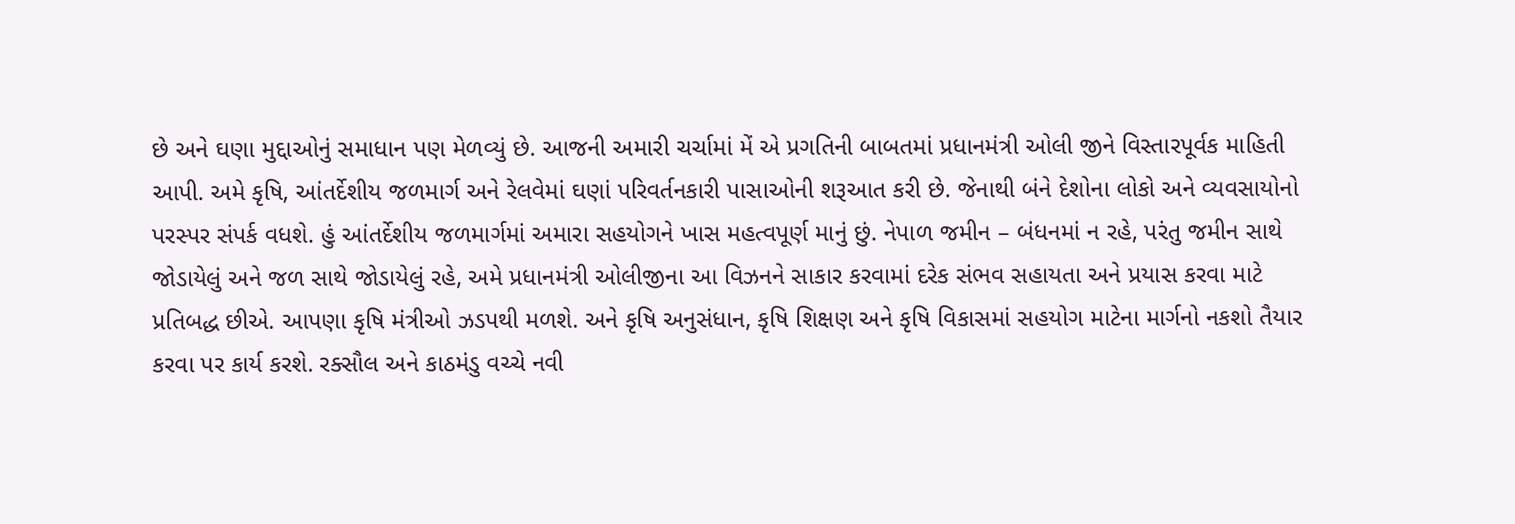છે અને ઘણા મુદ્દાઓનું સમાધાન પણ મેળવ્યું છે. આજની અમારી ચર્ચામાં મેં એ પ્રગતિની બાબતમાં પ્રધાનમંત્રી ઓલી જીને વિસ્તારપૂર્વક માહિતી આપી. અમે કૃષિ, આંતર્દેશીય જળમાર્ગ અને રેલવેમાં ઘણાં પરિવર્તનકારી પાસાઓની શરૂઆત કરી છે. જેનાથી બંને દેશોના લોકો અને વ્યવસાયોનો પરસ્પર સંપર્ક વધશે. હું આંતર્દેશીય જળમાર્ગમાં અમારા સહયોગને ખાસ મહત્વપૂર્ણ માનું છું. નેપાળ જમીન – બંધનમાં ન રહે, પરંતુ જમીન સાથે જોડાયેલું અને જળ સાથે જોડાયેલું રહે, અમે પ્રધાનમંત્રી ઓલીજીના આ વિઝનને સાકાર કરવામાં દરેક સંભવ સહાયતા અને પ્રયાસ કરવા માટે પ્રતિબદ્ધ છીએ. આપણા કૃષિ મંત્રીઓ ઝડપથી મળશે. અને કૃષિ અનુસંધાન, કૃષિ શિક્ષણ અને કૃષિ વિકાસમાં સહયોગ માટેના માર્ગનો નકશો તૈયાર કરવા પર કાર્ય કરશે. રક્સૌલ અને કાઠમંડુ વચ્ચે નવી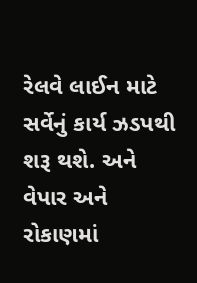રેલવે લાઈન માટે સર્વેનું કાર્ય ઝડપથી શરૂ થશે. અને વેપાર અને રોકાણમાં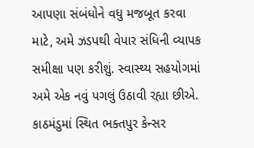આપણા સંબંધોને વધુ મજબૂત કરવા માટે, અમે ઝડપથી વેપાર સંધિની વ્યાપક સમીક્ષા પણ કરીશું. સ્વાસ્થ્ય સહયોગમાં અમે એક નવું પગલું ઉઠાવી રહ્યા છીએ. કાઠમંડુમાં સ્થિત ભક્તપુર કેન્સર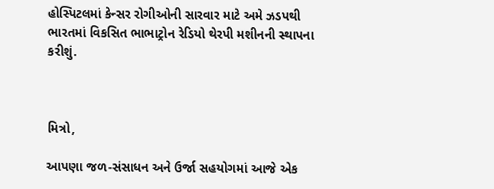હોસ્પિટલમાં કેન્સર રોગીઓની સારવાર માટે અમે ઝડપથી ભારતમાં વિકસિત ભાભાટ્રોન રેડિયો થેરપી મશીનની સ્થાપના કરીશું.



મિત્રો,

આપણા જળ-સંસાધન અને ઉર્જા સહયોગમાં આજે એક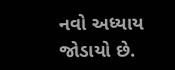નવો અધ્યાય જોડાયો છે.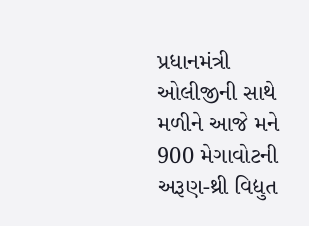પ્રધાનમંત્રી ઓલીજીની સાથે મળીને આજે મને 900 મેગાવોટની અરૂણ-થ્રી વિદ્યુત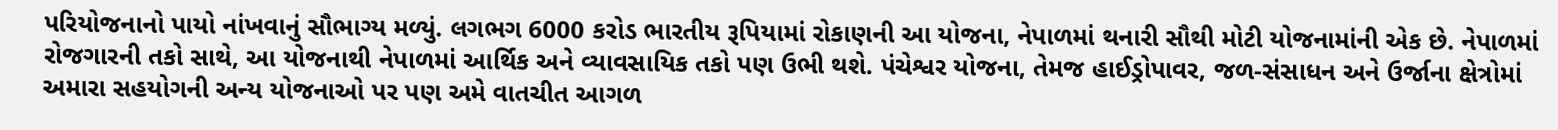પરિયોજનાનો પાયો નાંખવાનું સૌભાગ્ય મળ્યું. લગભગ 6000 કરોડ ભારતીય રૂપિયામાં રોકાણની આ યોજના, નેપાળમાં થનારી સૌથી મોટી યોજનામાંની એક છે. નેપાળમાં રોજગારની તકો સાથે, આ યોજનાથી નેપાળમાં આર્થિક અને વ્યાવસાયિક તકો પણ ઉભી થશે. પંચેશ્વર યોજના, તેમજ હાઈડ્રોપાવર, જળ-સંસાધન અને ઉર્જાના ક્ષેત્રોમાં અમારા સહયોગની અન્ય યોજનાઓ પર પણ અમે વાતચીત આગળ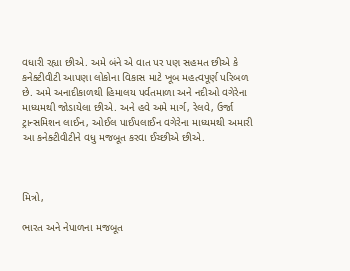વધારી રહ્યા છીએ. અમે બંને એ વાત પર પણ સહમત છીએ કે કનેક્ટીવીટી આપણા લોકોના વિકાસ માટે ખૂબ મહત્વપૂર્ણ પરિબળ છે. અમે અનાદીકાળથી હિમાલય પર્વતમાળા અને નદીઓ વગેરેના માધ્યમથી જોડાયેલા છીએ. અને હવે અમે માર્ગ, રેલવે, ઉર્જા ટ્રાન્સમિશન લાઈન, ઓઈલ પાઈપલાઈન વગેરેના માધ્યમથી અમારી આ કનેક્ટીવીટીને વધુ મજબૂત કરવા ઈચ્છીએ છીએ.



મિત્રો,

ભારત અને નેપાળના મજબૂત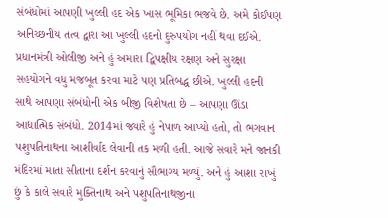સંબંધોમાં આપણી ખુલ્લી હદ એક ખાસ ભૂમિકા ભજવે છે. અમે કોઈપણ અનિચ્છનીય તત્વ દ્વારા આ ખુલ્લી હદનો દુરુપયોગ નહીં થવા દઈએ. પ્રધાનમંત્રી ઓલીજી અને હું અમારા દ્વિપક્ષીય રક્ષણ અને સુરક્ષા સહયોગને વધુ મજબૂત કરવા માટે પણ પ્રતિબદ્ધ છીએ. ખુલ્લી હદની સાથે આપણા સંબંધોની એક બીજી વિશેષતા છે – આપણા ઊંડા આદ્યાત્મિક સંબંધો. 2014માં જ્યારે હું નેપાળ આપ્યો હતો, તો ભગવાન પશુપતિનાથના આશીર્વાદ લેવાની તક મળી હતી. આજે સવારે મને જાનકી મંદિરમાં માતા સીતાના દર્શન કરવાનું સૌભાગ્ય મળ્યું. અને હું આશા રાખું છું કે કાલે સવારે મુક્તિનાથ અને પશુપતિનાથજીના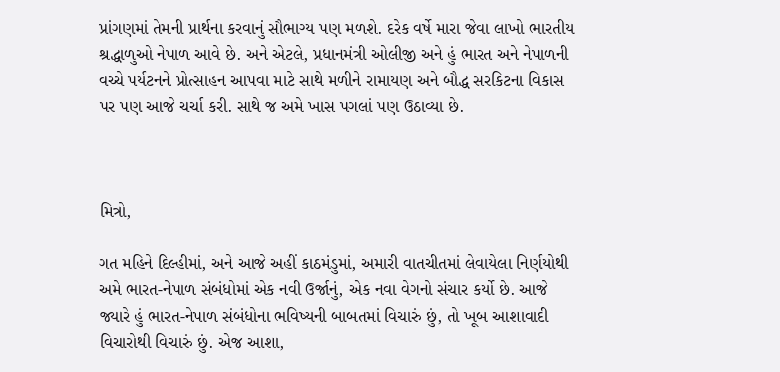પ્રાંગણમાં તેમની પ્રાર્થના કરવાનું સૌભાગ્ય પણ મળશે. દરેક વર્ષે મારા જેવા લાખો ભારતીય શ્રદ્ધાળુઓ નેપાળ આવે છે. અને એટલે, પ્રધાનમંત્રી ઓલીજી અને હું ભારત અને નેપાળની વચ્ચે પર્યટનને પ્રોત્સાહન આપવા માટે સાથે મળીને રામાયણ અને બૌદ્ધ સરકિટના વિકાસ પર પણ આજે ચર્ચા કરી. સાથે જ અમે ખાસ પગલાં પણ ઉઠાવ્યા છે.



મિત્રો,

ગત મહિને દિલ્હીમાં, અને આજે અહીં કાઠમંડુમાં, અમારી વાતચીતમાં લેવાયેલા નિર્ણયોથી અમે ભારત-નેપાળ સંબંધોમાં એક નવી ઉર્જાનું, એક નવા વેગનો સંચાર કર્યો છે. આજે જ્યારે હું ભારત-નેપાળ સંબંધોના ભવિષ્યની બાબતમાં વિચારું છું, તો ખૂબ આશાવાદી વિચારોથી વિચારું છું. એજ આશા,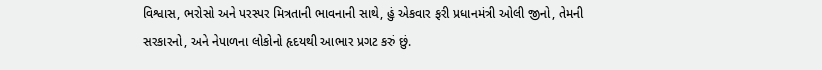વિશ્વાસ, ભરોસો અને પરસ્પર મિત્રતાની ભાવનાની સાથે, હું એકવાર ફરી પ્રધાનમંત્રી ઓલી જીનો, તેમની સરકારનો, અને નેપાળના લોકોનો હૃદયથી આભાર પ્રગટ કરું છું.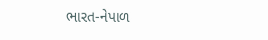ભારત-નેપાળ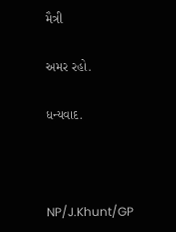મૈત્રી

અમર રહો.

ધન્યવાદ.



NP/J.Khunt/GP